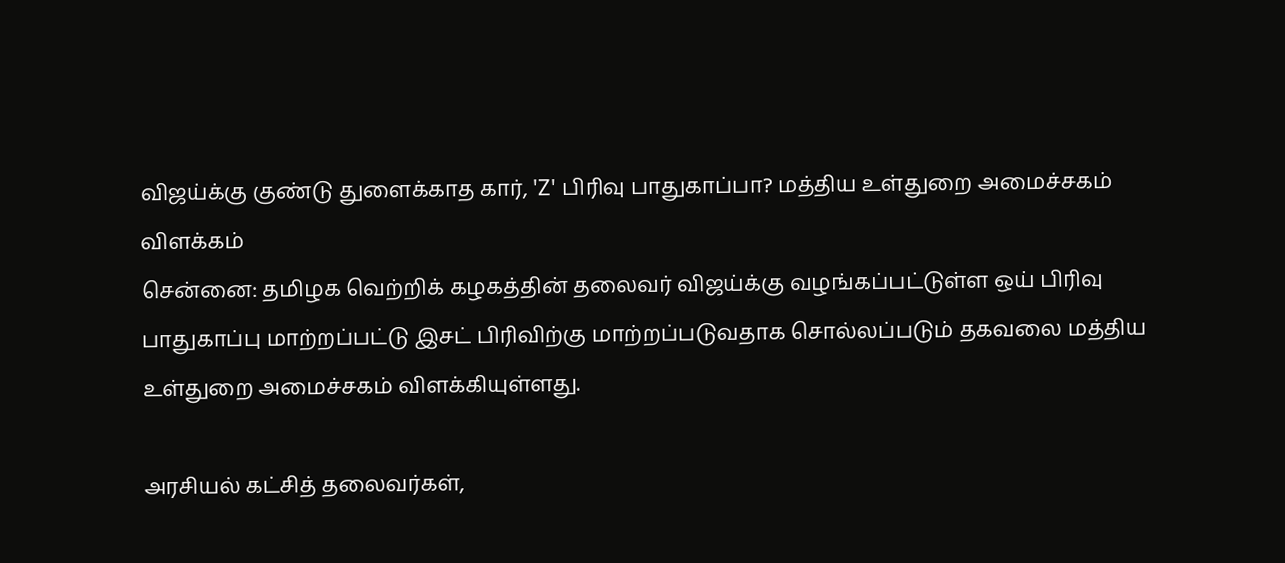விஜய்க்கு குண்டு துளைக்காத கார், 'Z' பிரிவு பாதுகாப்பா? மத்திய உள்துறை அமைச்சகம் விளக்கம்
சென்னை: தமிழக வெற்றிக் கழகத்தின் தலைவர் விஜய்க்கு வழங்கப்பட்டுள்ள ஒய் பிரிவு பாதுகாப்பு மாற்றப்பட்டு இசட் பிரிவிற்கு மாற்றப்படுவதாக சொல்லப்படும் தகவலை மத்திய உள்துறை அமைச்சகம் விளக்கியுள்ளது.

அரசியல் கட்சித் தலைவர்கள்,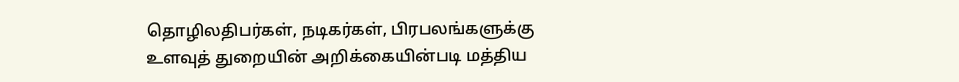தொழிலதிபர்கள், நடிகர்கள், பிரபலங்களுக்கு உளவுத் துறையின் அறிக்கையின்படி மத்திய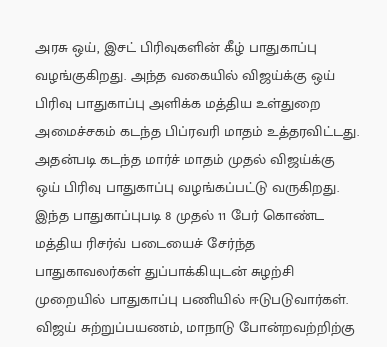அரசு ஒய், இசட் பிரிவுகளின் கீழ் பாதுகாப்பு வழங்குகிறது. அந்த வகையில் விஜய்க்கு ஒய் பிரிவு பாதுகாப்பு அளிக்க மத்திய உள்துறை அமைச்சகம் கடந்த பிப்ரவரி மாதம் உத்தரவிட்டது.
அதன்படி கடந்த மார்ச் மாதம் முதல் விஜய்க்கு ஒய் பிரிவு பாதுகாப்பு வழங்கப்பட்டு வருகிறது. இந்த பாதுகாப்புபடி 8 முதல் 11 பேர் கொண்ட மத்திய ரிசர்வ் படையைச் சேர்ந்த பாதுகாவலர்கள் துப்பாக்கியுடன் சுழற்சி முறையில் பாதுகாப்பு பணியில் ஈடுபடுவார்கள்.
விஜய் சுற்றுப்பயணம், மாநாடு போன்றவற்றிற்கு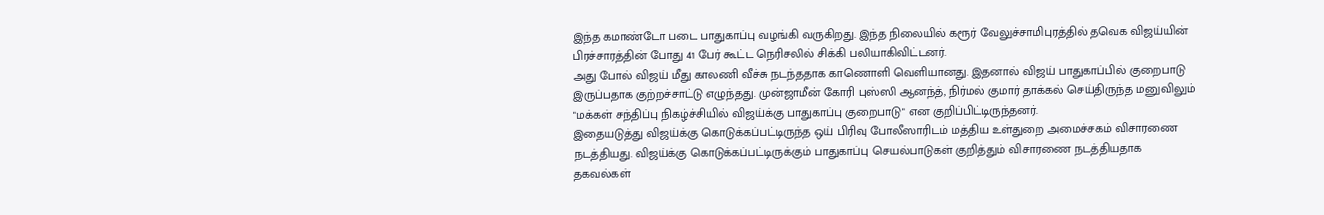இந்த கமாண்டோ படை பாதுகாப்பு வழங்கி வருகிறது. இந்த நிலையில் கரூர் வேலுச்சாமிபுரத்தில் தவெக விஜய்யின் பிரச்சாரத்தின் போது 41 பேர் கூட்ட நெரிசலில் சிக்கி பலியாகிவிட்டனர்.
அது போல் விஜய் மீது காலணி வீச்சு நடந்ததாக காணொளி வெளியானது. இதனால் விஜய் பாதுகாப்பில் குறைபாடு இருப்பதாக குற்றச்சாட்டு எழுந்தது. முன்ஜாமீன் கோரி புஸ்ஸி ஆனந்த், நிர்மல் குமார் தாக்கல் செய்திருந்த மனுவிலும் "மக்கள் சந்திப்பு நிகழ்ச்சியில் விஜய்க்கு பாதுகாப்பு குறைபாடு" என குறிப்பிட்டிருந்தனர்.
இதையடுத்து விஜய்க்கு கொடுக்கப்பட்டிருந்த ஒய் பிரிவு போலீஸாரிடம் மத்திய உள்துறை அமைச்சகம் விசாரணை நடத்தியது. விஜய்க்கு கொடுக்கப்பட்டிருக்கும் பாதுகாப்பு செயல்பாடுகள் குறித்தும் விசாரணை நடத்தியதாக தகவல்கள்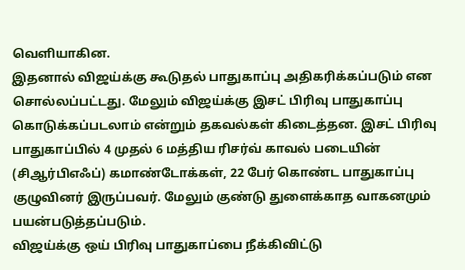வெளியாகின.
இதனால் விஜய்க்கு கூடுதல் பாதுகாப்பு அதிகரிக்கப்படும் என சொல்லப்பட்டது. மேலும் விஜய்க்கு இசட் பிரிவு பாதுகாப்பு கொடுக்கப்படலாம் என்றும் தகவல்கள் கிடைத்தன. இசட் பிரிவு பாதுகாப்பில் 4 முதல் 6 மத்திய ரிசர்வ் காவல் படையின் (சிஆர்பிஎஃப்) கமாண்டோக்கள், 22 பேர் கொண்ட பாதுகாப்பு குழுவினர் இருப்பவர். மேலும் குண்டு துளைக்காத வாகனமும் பயன்படுத்தப்படும்.
விஜய்க்கு ஒய் பிரிவு பாதுகாப்பை நீக்கிவிட்டு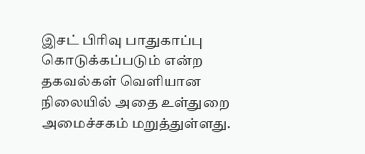இசட் பிரிவு பாதுகாப்பு கொடுக்கப்படும் என்ற தகவல்கள் வெளியான நிலையில் அதை உள்துறை அமைச்சகம் மறுத்துள்ளது.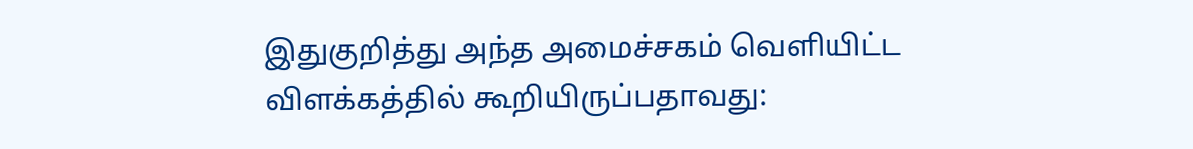இதுகுறித்து அந்த அமைச்சகம் வெளியிட்ட விளக்கத்தில் கூறியிருப்பதாவது: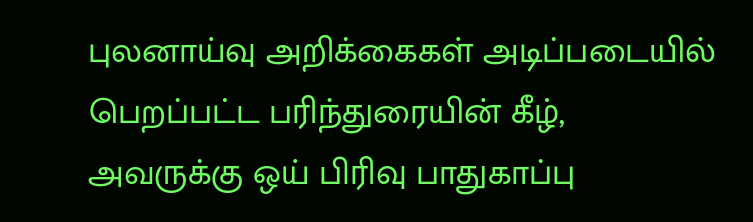புலனாய்வு அறிக்கைகள் அடிப்படையில் பெறப்பட்ட பரிந்துரையின் கீழ், அவருக்கு ஒய் பிரிவு பாதுகாப்பு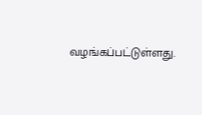வழங்கப்பட்டுள்ளது.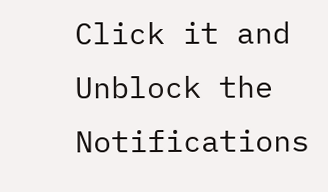Click it and Unblock the Notifications